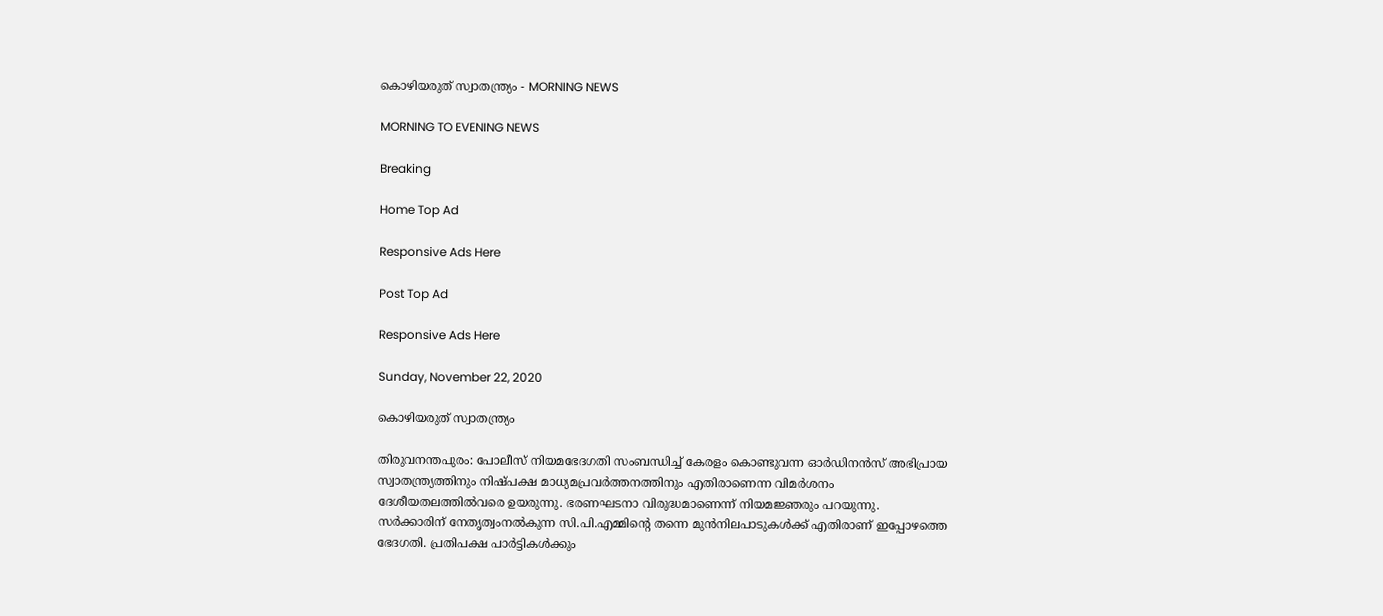കൊഴിയരുത് സ്വാതന്ത്ര്യം - MORNING NEWS

MORNING TO EVENING NEWS

Breaking

Home Top Ad

Responsive Ads Here

Post Top Ad

Responsive Ads Here

Sunday, November 22, 2020

കൊഴിയരുത് സ്വാതന്ത്ര്യം

തിരുവനന്തപുരം: പോലീസ് നിയമഭേദഗതി സംബന്ധിച്ച് കേരളം കൊണ്ടുവന്ന ഓർഡിനൻസ് അഭിപ്രായ സ്വാതന്ത്ര്യത്തിനും നിഷ്പക്ഷ മാധ്യമപ്രവർത്തനത്തിനും എതിരാണെന്ന വിമർശനം ദേശീയതലത്തിൽവരെ ഉയരുന്നു. ഭരണഘടനാ വിരുദ്ധമാണെന്ന് നിയമജ്ഞരും പറയുന്നു. സർക്കാരിന് നേതൃത്വംനൽകുന്ന സി.പി.എമ്മിന്റെ തന്നെ മുൻനിലപാടുകൾക്ക് എതിരാണ് ഇപ്പോഴത്തെ ഭേദഗതി. പ്രതിപക്ഷ പാർട്ടികൾക്കും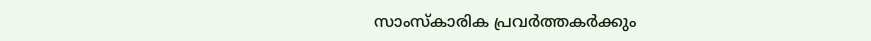സാംസ്കാരിക പ്രവർത്തകർക്കും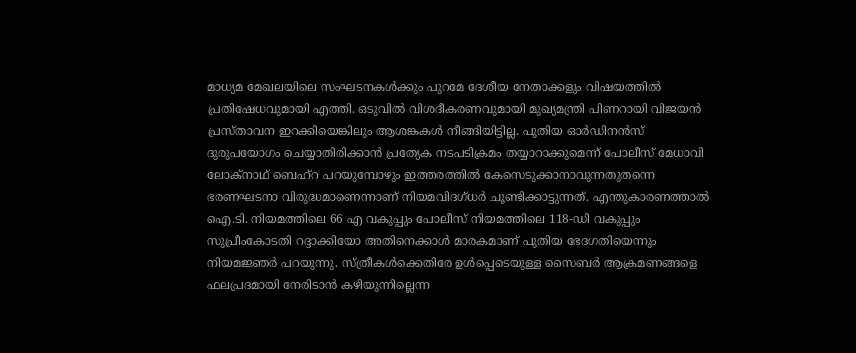മാധ്യമ മേഖലയിലെ സംഘടനകൾക്കും പുറമേ ദേശീയ നേതാക്കളും വിഷയത്തിൽ പ്രതിഷേധവുമായി എത്തി. ഒടുവിൽ വിശദീകരണവുമായി മുഖ്യമന്ത്രി പിണറായി വിജയൻ പ്രസ്താവന ഇറക്കിയെങ്കിലും ആശങ്കകൾ നീങ്ങിയിട്ടില്ല. പുതിയ ഓർഡിനൻസ് ദുരുപയോഗം ചെയ്യാതിരിക്കാൻ പ്രത്യേക നടപടിക്രമം തയ്യാറാക്കുമെന്ന് പോലീസ് മേധാവി ലോക്നാഥ് ബെഹ്റ പറയുമ്പോഴും ഇത്തരത്തിൽ കേസെടുക്കാനാവുന്നതുതന്നെ ഭരണഘടനാ വിരുദ്ധമാണെന്നാണ് നിയമവിദഗ്ധർ ചൂണ്ടിക്കാട്ടുന്നത്. എന്തുകാരണത്താൽ ഐ.ടി. നിയമത്തിലെ 66 എ വകുപ്പും പോലീസ് നിയമത്തിലെ 118-ഡി വകുപ്പും സുപ്രീംകോടതി റദ്ദാക്കിയോ അതിനെക്കാൾ മാരകമാണ് പുതിയ ഭേദഗതിയെന്നും നിയമജ്ഞർ പറയുന്നു. സ്ത്രീകൾക്കെതിരേ ഉൾപ്പെടെയുള്ള സൈബർ ആക്രമണങ്ങളെ ഫലപ്രദമായി നേരിടാൻ കഴിയുന്നില്ലെന്ന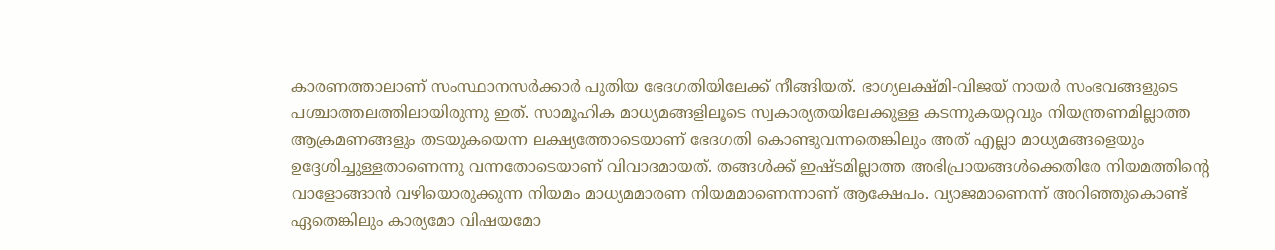കാരണത്താലാണ് സംസ്ഥാനസർക്കാർ പുതിയ ഭേദഗതിയിലേക്ക് നീങ്ങിയത്. ഭാഗ്യലക്ഷ്മി-വിജയ് നായർ സംഭവങ്ങളുടെ പശ്ചാത്തലത്തിലായിരുന്നു ഇത്. സാമൂഹിക മാധ്യമങ്ങളിലൂടെ സ്വകാര്യതയിലേക്കുള്ള കടന്നുകയറ്റവും നിയന്ത്രണമില്ലാത്ത ആക്രമണങ്ങളും തടയുകയെന്ന ലക്ഷ്യത്തോടെയാണ് ഭേദഗതി കൊണ്ടുവന്നതെങ്കിലും അത് എല്ലാ മാധ്യമങ്ങളെയും ഉദ്ദേശിച്ചുള്ളതാണെന്നു വന്നതോടെയാണ് വിവാദമായത്. തങ്ങൾക്ക് ഇഷ്ടമില്ലാത്ത അഭിപ്രായങ്ങൾക്കെതിരേ നിയമത്തിന്റെ വാളോങ്ങാൻ വഴിയൊരുക്കുന്ന നിയമം മാധ്യമമാരണ നിയമമാണെന്നാണ് ആക്ഷേപം. വ്യാജമാണെന്ന് അറിഞ്ഞുകൊണ്ട് ഏതെങ്കിലും കാര്യമോ വിഷയമോ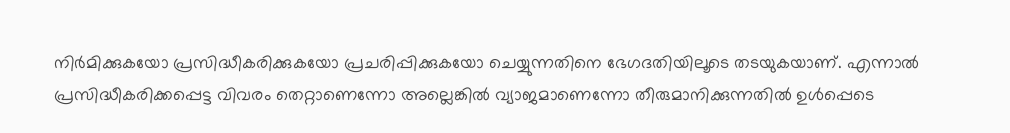നിർമിക്കുകയോ പ്രസിദ്ധീകരിക്കുകയോ പ്രചരിപ്പിക്കുകയോ ചെയ്യുന്നതിനെ ഭേഗദതിയിലൂടെ തടയുകയാണ്. എന്നാൽ പ്രസിദ്ധീകരിക്കപ്പെട്ട വിവരം തെറ്റാണെന്നോ അല്ലെങ്കിൽ വ്യാജമാണെന്നോ തീരുമാനിക്കുന്നതിൽ ഉൾപ്പെടെ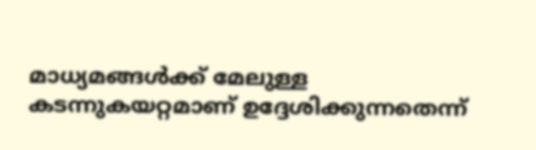മാധ്യമങ്ങൾക്ക് മേലുള്ള കടന്നുകയറ്റമാണ് ഉദ്ദേശിക്കുന്നതെന്ന്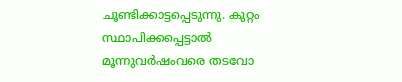ചൂണ്ടിക്കാട്ടപ്പെടുന്നു. കുറ്റം സ്ഥാപിക്കപ്പെട്ടാൽ മൂന്നുവർഷംവരെ തടവോ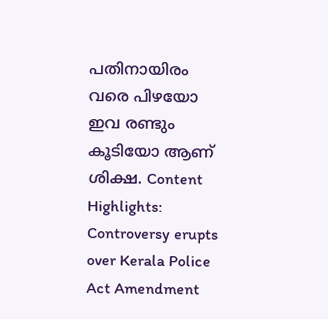പതിനായിരം വരെ പിഴയോ ഇവ രണ്ടും കൂടിയോ ആണ് ശിക്ഷ. Content Highlights: Controversy erupts over Kerala Police Act Amendment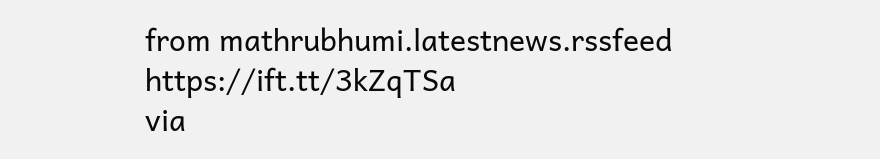from mathrubhumi.latestnews.rssfeed https://ift.tt/3kZqTSa
via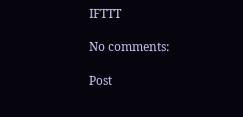IFTTT

No comments:

Post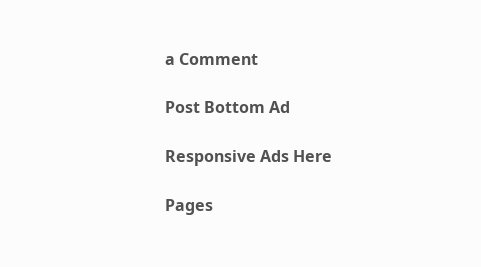a Comment

Post Bottom Ad

Responsive Ads Here

Pages